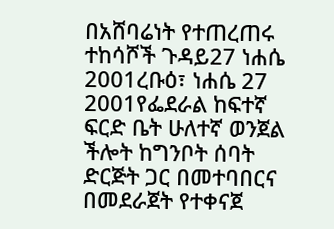በአሸባሬነት የተጠረጠሩ ተከሳሾች ጉዳይ27 ነሐሴ 2001ረቡዕ፣ ነሐሴ 27 2001የፌደራል ከፍተኛ ፍርድ ቤት ሁለተኛ ወንጀል ችሎት ከግንቦት ሰባት ድርጅት ጋር በመተባበርና በመደራጀት የተቀናጀ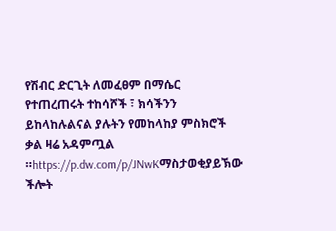የሽብር ድርጊት ለመፈፀም በማሴር የተጠረጠሩት ተከሳሾች ፣ ክሳችንን ይከላከሉልናል ያሉትን የመከላከያ ምስክሮች ቃል ዛሬ አዳምጧል ።https://p.dw.com/p/JNwKማስታወቂያይኽው ችሎት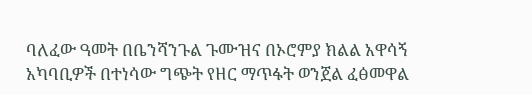ባለፈው ዓመት በቤንሻንጉል ጉሙዝና በኦሮምያ ክልል አዋሳኝ አካባቢዎች በተነሳው ግጭት የዘር ማጥፋት ወንጀል ፈፅመዋል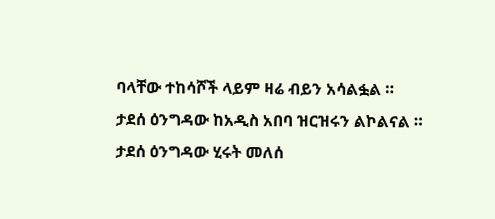ባላቸው ተከሳሾች ላይም ዛሬ ብይን አሳልፏል ። ታደሰ ዕንግዳው ከአዲስ አበባ ዝርዝሩን ልኮልናል ። ታደሰ ዕንግዳው ሂሩት መለሰ